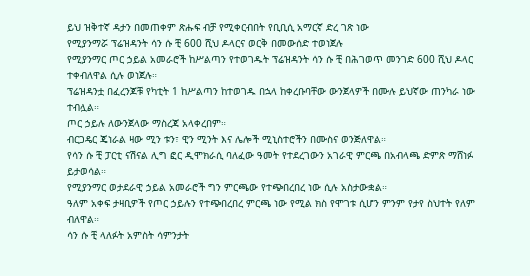ይህ ዝቅተኛ ዳታን በመጠቀም ጽሑፍ ብቻ የሚቀርብበት የቢቢሲ አማርኛ ድረ ገጽ ነው
የሚያንማሯ ፕሬዝዳንት ሳን ሱ ቺ 600 ሺህ ዶላርና ወርቅ በመውሰድ ተወነጀሉ
የሚያንማር ጦር ኃይል አመራሮች ከሥልጣን የተወገዱት ፕሬዝዳንት ሳን ሱ ቺ በሕገወጥ መንገድ 600 ሺህ ዶላር ተቀብለዋል ሲሉ ወነጀሉ።
ፕሬዝዳንቷ በፈረንጆቹ የካቲት 1 ከሥልጣን ከተወገዱ በኋላ ከቀረቡባቸው ውንጀላዎች በሙሉ ይህኛው ጠንካራ ነው ተብሏል።
ጦር ኃይሉ ለውንጀላው ማስረጃ አላቀረበም።
ብርጋዴር ጄነራል ዛው ሚን ቱን፣ ዊን ሚንት እና ሌሎች ሚኒስተሮችን በሙስና ወንጅለዋል።
የሳን ሱ ቺ ፓርቲ ናሽናል ሊግ ፎር ዲሞክራሲ ባለፈው ዓመት የተደረገውን አገራዊ ምርጫ በአብላጫ ድምጽ ማሸነፉ ይታወሳል።
የሚያንማር ወታደራዊ ኃይል አመራሮች ግን ምርጫው የተጭበረበረ ነው ሲሉ አስታውቋል።
ዓለም አቀፍ ታዛቢዎች የጦር ኃይሉን የተጭበረበረ ምርጫ ነው የሚል ክስ የሞገቱ ሲሆን ምንም የታየ ስህተት የለም ብለዋል።
ሳን ሱ ቺ ላለፉት አምስት ሳምንታት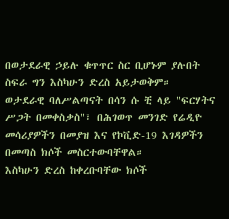በወታደራዊ ኃይሉ ቁጥጥር ስር ቢሆኑም ያሉበት ስፍራ ግን እስካሁን ድረስ አይታወቅም።
ወታደራዊ ባለሥልጣናት በሳን ሱ ቺ ላይ "ፍርሃትና ሥጋት በመቀስቃስ"፣ በሕገወጥ መንገድ የሬዲዮ መሳሪያዎችን በመያዝ እና የኮቪድ-19 እገዳዎችን በመጣስ ክሶች መስርተውባቸዋል።
እስካሁን ድረስ ከቀረቡባቸው ክሶች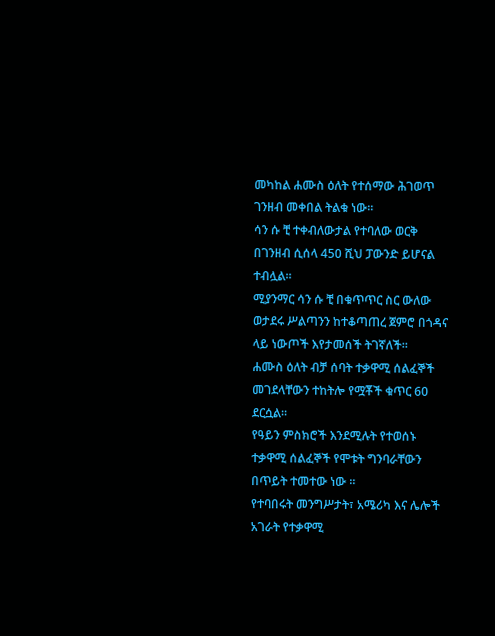መካከል ሐሙስ ዕለት የተሰማው ሕገወጥ ገንዘብ መቀበል ትልቁ ነው።
ሳን ሱ ቺ ተቀብለውታል የተባለው ወርቅ በገንዘብ ሲሰላ 450 ሺህ ፓውንድ ይሆናል ተብሏል።
ሚያንማር ሳን ሱ ቺ በቁጥጥር ስር ውለው ወታደሩ ሥልጣንን ከተቆጣጠረ ጀምሮ በጎዳና ላይ ነውጦች እየታመሰች ትገኛለች።
ሐሙስ ዕለት ብቻ ሰባት ተቃዋሚ ሰልፈኞች መገደላቸውን ተከትሎ የሟቾች ቁጥር 60 ደርሷል።
የዓይን ምስክሮች እንደሚሉት የተወሰኑ ተቃዋሚ ሰልፈኞች የሞቱት ግንባራቸውን በጥይት ተመተው ነው ።
የተባበሩት መንግሥታት፣ አሜሪካ እና ሌሎች አገራት የተቃዋሚ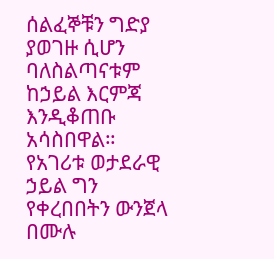ሰልፈኞቹን ግድያ ያወገዙ ሲሆን ባለስልጣናቱም ከኃይል እርምጃ እንዲቆጠቡ አሳስበዋል።
የአገሪቱ ወታደራዊ ኃይል ግን የቀረበበትን ውንጀላ በሙሉ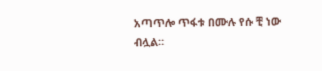አጣጥሎ ጥፋቱ በሙሉ የሱ ቺ ነው ብሏል።